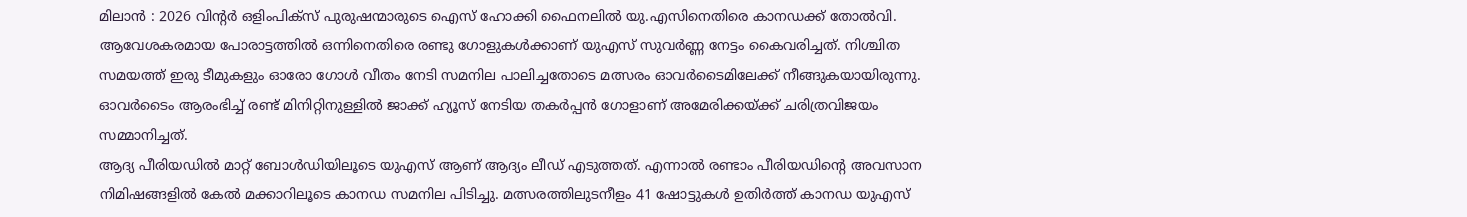മിലാൻ : 2026 വിന്റർ ഒളിംപിക്സ് പുരുഷന്മാരുടെ ഐസ് ഹോക്കി ഫൈനലിൽ യു.എസിനെതിരെ കാനഡക്ക് തോൽവി. ആവേശകരമായ പോരാട്ടത്തിൽ ഒന്നിനെതിരെ രണ്ടു ഗോളുകൾക്കാണ് യുഎസ് സുവർണ്ണ നേട്ടം കൈവരിച്ചത്. നിശ്ചിത സമയത്ത് ഇരു ടീമുകളും ഓരോ ഗോൾ വീതം നേടി സമനില പാലിച്ചതോടെ മത്സരം ഓവർടൈമിലേക്ക് നീങ്ങുകയായിരുന്നു. ഓവർടൈം ആരംഭിച്ച് രണ്ട് മിനിറ്റിനുള്ളിൽ ജാക്ക് ഹ്യൂസ് നേടിയ തകർപ്പൻ ഗോളാണ് അമേരിക്കയ്ക്ക് ചരിത്രവിജയം സമ്മാനിച്ചത്.
ആദ്യ പീരിയഡിൽ മാറ്റ് ബോൾഡിയിലൂടെ യുഎസ് ആണ് ആദ്യം ലീഡ് എടുത്തത്. എന്നാൽ രണ്ടാം പീരിയഡിന്റെ അവസാന നിമിഷങ്ങളിൽ കേൽ മക്കാറിലൂടെ കാനഡ സമനില പിടിച്ചു. മത്സരത്തിലുടനീളം 41 ഷോട്ടുകൾ ഉതിർത്ത് കാനഡ യുഎസ്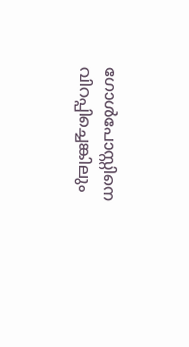ഗോൾപോസ്റ്റിനെ വിറപ്പിച്ചെങ്കിലും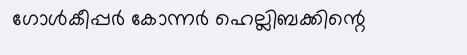ഗോൾകീപ്പർ കോന്നർ ഹെല്ലിബക്കിന്റെ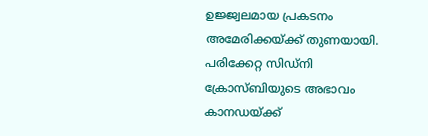ഉജ്ജ്വലമായ പ്രകടനം അമേരിക്കയ്ക്ക് തുണയായി. പരിക്കേറ്റ സിഡ്നി ക്രോസ്ബിയുടെ അഭാവം കാനഡയ്ക്ക്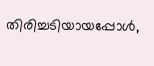തിരിച്ചടിയായപ്പോൾ,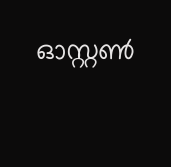ഓസ്റ്റൺ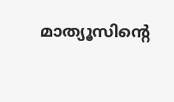മാത്യൂസിന്റെ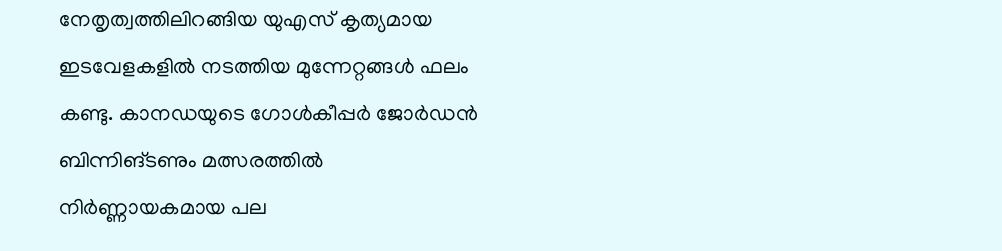നേതൃത്വത്തിലിറങ്ങിയ യുഎസ് കൃത്യമായ ഇടവേളകളിൽ നടത്തിയ മുന്നേറ്റങ്ങൾ ഫലം കണ്ടു. കാനഡയുടെ ഗോൾകീപ്പർ ജോർഡൻ ബിന്നിങ്ടണും മത്സരത്തിൽ നിർണ്ണായകമായ പല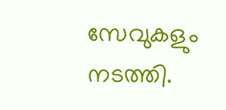സേവുകളും നടത്തി.